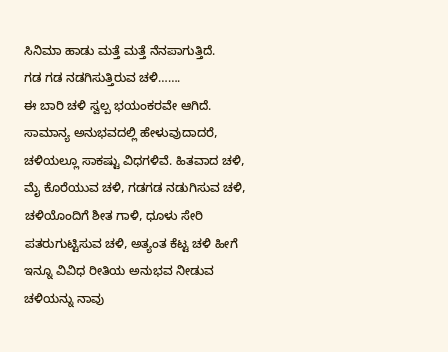ಸಿನಿಮಾ ಹಾಡು ಮತ್ತೆ ಮತ್ತೆ ನೆನಪಾಗುತ್ತಿದೆ.
ಗಡ ಗಡ ನಡಗಿಸುತ್ತಿರುವ ಚಳಿ…….
ಈ ಬಾರಿ ಚಳಿ ಸ್ವಲ್ಪ ಭಯಂಕರವೇ ಆಗಿದೆ. ಸಾಮಾನ್ಯ ಅನುಭವದಲ್ಲಿ ಹೇಳುವುದಾದರೆ, ಚಳಿಯಲ್ಲೂ ಸಾಕಷ್ಟು ವಿಧಗಳಿವೆ. ಹಿತವಾದ ಚಳಿ, ಮೈ ಕೊರೆಯುವ ಚಳಿ, ಗಡಗಡ ನಡುಗಿಸುವ ಚಳಿ, ಚಳಿಯೊಂದಿಗೆ ಶೀತ ಗಾಳಿ, ಧೂಳು ಸೇರಿ ಪತರುಗುಟ್ಟಿಸುವ ಚಳಿ, ಅತ್ಯಂತ ಕೆಟ್ಟ ಚಳಿ ಹೀಗೆ ಇನ್ನೂ ವಿವಿಧ ರೀತಿಯ ಅನುಭವ ನೀಡುವ ಚಳಿಯನ್ನು ನಾವು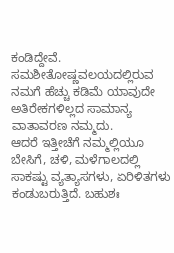ಕಂಡಿದ್ದೇವೆ. ಸಮಶೀತೋಷ್ಣವಲಯದಲ್ಲಿರುವ ನಮಗೆ ಹೆಚ್ಚು ಕಡಿಮೆ ಯಾವುದೇ ಅತಿರೇಕಗಳಿಲ್ಲದ ಸಾಮಾನ್ಯ ವಾತಾವರಣ ನಮ್ಮದು.
ಆದರೆ ಇತ್ತೀಚೆಗೆ ನಮ್ಮಲ್ಲಿಯೂ ಬೇಸಿಗೆ, ಚಳಿ, ಮಳೆಗಾಲದಲ್ಲಿ ಸಾಕಷ್ಟು ವ್ಯತ್ಯಾಸಗಳು, ಏರಿಳಿತಗಳು ಕಂಡುಬರುತ್ತಿದೆ. ಬಹುಶಃ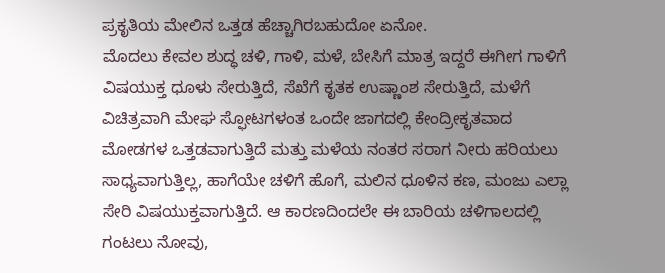ಪ್ರಕೃತಿಯ ಮೇಲಿನ ಒತ್ತಡ ಹೆಚ್ಚಾಗಿರಬಹುದೋ ಏನೋ.
ಮೊದಲು ಕೇವಲ ಶುದ್ಧ ಚಳಿ, ಗಾಳಿ, ಮಳೆ, ಬೇಸಿಗೆ ಮಾತ್ರ ಇದ್ದರೆ ಈಗೀಗ ಗಾಳಿಗೆ ವಿಷಯುಕ್ತ ಧೂಳು ಸೇರುತ್ತಿದೆ, ಸೆಖೆಗೆ ಕೃತಕ ಉಷ್ಣಾಂಶ ಸೇರುತ್ತಿದೆ, ಮಳೆಗೆ ವಿಚಿತ್ರವಾಗಿ ಮೇಘ ಸ್ಫೋಟಗಳಂತ ಒಂದೇ ಜಾಗದಲ್ಲಿ ಕೇಂದ್ರೀಕೃತವಾದ ಮೋಡಗಳ ಒತ್ತಡವಾಗುತ್ತಿದೆ ಮತ್ತು ಮಳೆಯ ನಂತರ ಸರಾಗ ನೀರು ಹರಿಯಲು ಸಾಧ್ಯವಾಗುತ್ತಿಲ್ಲ, ಹಾಗೆಯೇ ಚಳಿಗೆ ಹೊಗೆ, ಮಲಿನ ಧೂಳಿನ ಕಣ, ಮಂಜು ಎಲ್ಲಾ ಸೇರಿ ವಿಷಯುಕ್ತವಾಗುತ್ತಿದೆ. ಆ ಕಾರಣದಿಂದಲೇ ಈ ಬಾರಿಯ ಚಳಿಗಾಲದಲ್ಲಿ ಗಂಟಲು ನೋವು,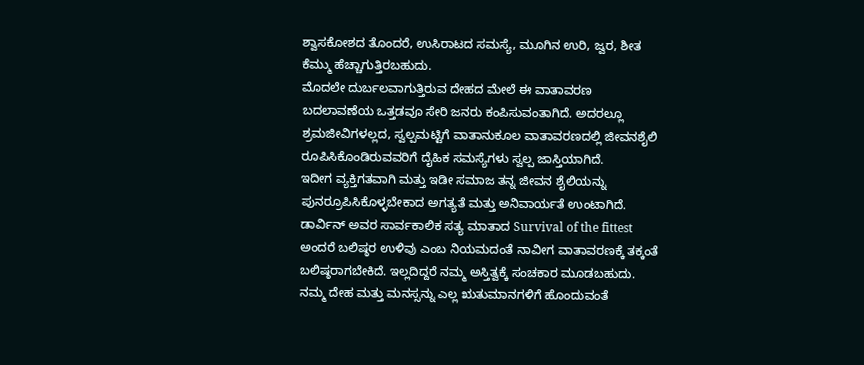ಶ್ವಾಸಕೋಶದ ತೊಂದರೆ, ಉಸಿರಾಟದ ಸಮಸ್ಯೆ, ಮೂಗಿನ ಉರಿ, ಜ್ವರ, ಶೀತ ಕೆಮ್ಮು ಹೆಚ್ಚಾಗುತ್ತಿರಬಹುದು.
ಮೊದಲೇ ದುರ್ಬಲವಾಗುತ್ತಿರುವ ದೇಹದ ಮೇಲೆ ಈ ವಾತಾವರಣ ಬದಲಾವಣೆಯ ಒತ್ತಡವೂ ಸೇರಿ ಜನರು ಕಂಪಿಸುವಂತಾಗಿದೆ. ಅದರಲ್ಲೂ ಶ್ರಮಜೀವಿಗಳಲ್ಲದ, ಸ್ವಲ್ಪಮಟ್ಟಿಗೆ ವಾತಾನುಕೂಲ ವಾತಾವರಣದಲ್ಲಿ ಜೀವನಶೈಲಿ ರೂಪಿಸಿಕೊಂಡಿರುವವರಿಗೆ ದೈಹಿಕ ಸಮಸ್ಯೆಗಳು ಸ್ವಲ್ಪ ಜಾಸ್ತಿಯಾಗಿದೆ.
ಇದೀಗ ವ್ಯಕ್ತಿಗತವಾಗಿ ಮತ್ತು ಇಡೀ ಸಮಾಜ ತನ್ನ ಜೀವನ ಶೈಲಿಯನ್ನು ಪುನರ್ರೂಪಿಸಿಕೊಳ್ಳಬೇಕಾದ ಅಗತ್ಯತೆ ಮತ್ತು ಅನಿವಾರ್ಯತೆ ಉಂಟಾಗಿದೆ. ಡಾರ್ವಿನ್ ಅವರ ಸಾರ್ವಕಾಲಿಕ ಸತ್ಯ ಮಾತಾದ Survival of the fittest ಅಂದರೆ ಬಲಿಷ್ಠರ ಉಳಿವು ಎಂಬ ನಿಯಮದಂತೆ ನಾವೀಗ ವಾತಾವರಣಕ್ಕೆ ತಕ್ಕಂತೆ ಬಲಿಷ್ಠರಾಗಬೇಕಿದೆ. ಇಲ್ಲದಿದ್ದರೆ ನಮ್ಮ ಅಸ್ತಿತ್ವಕ್ಕೆ ಸಂಚಕಾರ ಮೂಡಬಹುದು.
ನಮ್ಮ ದೇಹ ಮತ್ತು ಮನಸ್ಸನ್ನು ಎಲ್ಲ ಋತುಮಾನಗಳಿಗೆ ಹೊಂದುವಂತೆ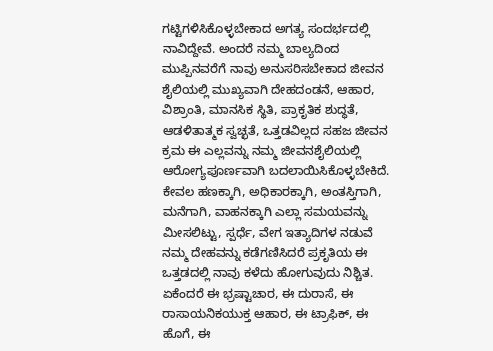ಗಟ್ಟಿಗಳಿಸಿಕೊಳ್ಳಬೇಕಾದ ಅಗತ್ಯ ಸಂದರ್ಭದಲ್ಲಿ ನಾವಿದ್ದೇವೆ. ಅಂದರೆ ನಮ್ಮ ಬಾಲ್ಯದಿಂದ ಮುಪ್ಪಿನವರೆಗೆ ನಾವು ಅನುಸರಿಸಬೇಕಾದ ಜೀವನ ಶೈಲಿಯಲ್ಲಿ ಮುಖ್ಯವಾಗಿ ದೇಹದಂಡನೆ, ಆಹಾರ, ವಿಶ್ರಾಂತಿ, ಮಾನಸಿಕ ಸ್ಥಿತಿ, ಪ್ರಾಕೃತಿಕ ಶುದ್ಧತೆ, ಆಡಳಿತಾತ್ಮಕ ಸ್ವಚ್ಛತೆ, ಒತ್ತಡವಿಲ್ಲದ ಸಹಜ ಜೀವನ ಕ್ರಮ ಈ ಎಲ್ಲವನ್ನು ನಮ್ಮ ಜೀವನಶೈಲಿಯಲ್ಲಿ ಆರೋಗ್ಯಪೂರ್ಣವಾಗಿ ಬದಲಾಯಿಸಿಕೊಳ್ಳಬೇಕಿದೆ. ಕೇವಲ ಹಣಕ್ಕಾಗಿ, ಅಧಿಕಾರಕ್ಕಾಗಿ, ಅಂತಸ್ತಿಗಾಗಿ, ಮನೆಗಾಗಿ, ವಾಹನಕ್ಕಾಗಿ ಎಲ್ಲಾ ಸಮಯವನ್ನು ಮೀಸಲಿಟ್ಟು, ಸ್ಪರ್ಧೆ, ವೇಗ ಇತ್ಯಾದಿಗಳ ನಡುವೆ ನಮ್ಮ ದೇಹವನ್ನು ಕಡೆಗಣಿಸಿದರೆ ಪ್ರಕೃತಿಯ ಈ ಒತ್ತಡದಲ್ಲಿ ನಾವು ಕಳೆದು ಹೋಗುವುದು ನಿಶ್ಚಿತ.
ಏಕೆಂದರೆ ಈ ಭ್ರಷ್ಟಾಚಾರ, ಈ ದುರಾಸೆ, ಈ ರಾಸಾಯನಿಕಯುಕ್ತ ಆಹಾರ, ಈ ಟ್ರಾಫಿಕ್, ಈ ಹೊಗೆ, ಈ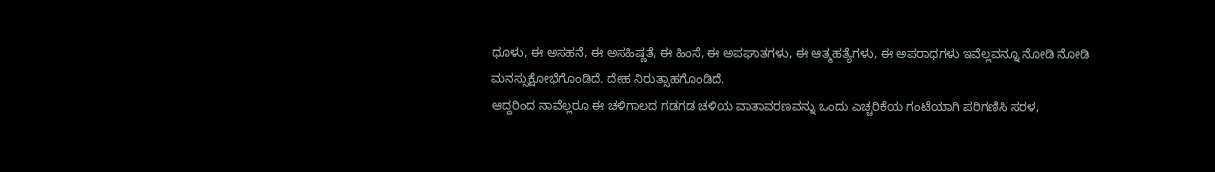ಧೂಳು, ಈ ಅಸಹನೆ, ಈ ಅಸಹಿಷ್ಣತೆ, ಈ ಹಿಂಸೆ, ಈ ಅಪಘಾತಗಳು, ಈ ಆತ್ಮಹತ್ಯೆಗಳು, ಈ ಅಪರಾಧಗಳು ಇವೆಲ್ಲವನ್ನೂ ನೋಡಿ ನೋಡಿ ಮನಸ್ಸುಕ್ಷೋಭೆಗೊಂಡಿದೆ. ದೇಹ ನಿರುತ್ಸಾಹಗೊಂಡಿದೆ.
ಆದ್ದರಿಂದ ನಾವೆಲ್ಲರೂ ಈ ಚಳಿಗಾಲದ ಗಡಗಡ ಚಳಿಯ ವಾತಾವರಣವನ್ನು ಒಂದು ಎಚ್ಚರಿಕೆಯ ಗಂಟೆಯಾಗಿ ಪರಿಗಣಿಸಿ ಸರಳ,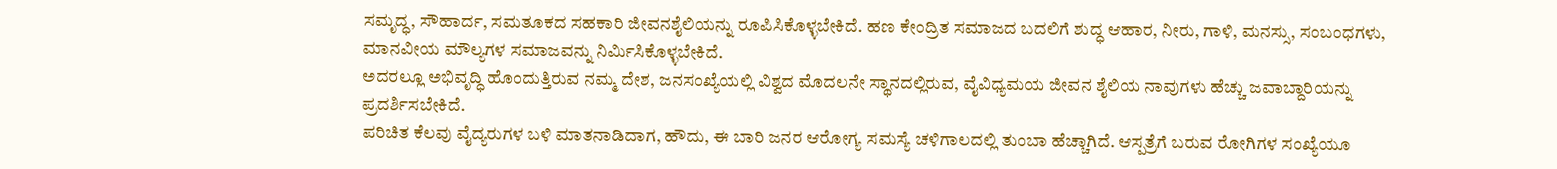ಸಮೃದ್ಧ, ಸೌಹಾರ್ದ, ಸಮತೂಕದ ಸಹಕಾರಿ ಜೀವನಶೈಲಿಯನ್ನು ರೂಪಿಸಿಕೊಳ್ಳಬೇಕಿದೆ. ಹಣ ಕೇಂದ್ರಿತ ಸಮಾಜದ ಬದಲಿಗೆ ಶುದ್ಧ ಆಹಾರ, ನೀರು, ಗಾಳಿ, ಮನಸ್ಸು, ಸಂಬಂಧಗಳು, ಮಾನವೀಯ ಮೌಲ್ಯಗಳ ಸಮಾಜವನ್ನು ನಿರ್ಮಿಸಿಕೊಳ್ಳಬೇಕಿದೆ.
ಅದರಲ್ಲೂ ಅಭಿವೃದ್ಧಿ ಹೊಂದುತ್ತಿರುವ ನಮ್ಮ ದೇಶ, ಜನಸಂಖ್ಯೆಯಲ್ಲಿ ವಿಶ್ವದ ಮೊದಲನೇ ಸ್ಥಾನದಲ್ಲಿರುವ, ವೈವಿಧ್ಯಮಯ ಜೀವನ ಶೈಲಿಯ ನಾವುಗಳು ಹೆಚ್ಚು ಜವಾಬ್ದಾರಿಯನ್ನು ಪ್ರದರ್ಶಿಸಬೇಕಿದೆ.
ಪರಿಚಿತ ಕೆಲವು ವೈದ್ಯರುಗಳ ಬಳಿ ಮಾತನಾಡಿದಾಗ, ಹೌದು, ಈ ಬಾರಿ ಜನರ ಆರೋಗ್ಯ ಸಮಸ್ಯೆ ಚಳಿಗಾಲದಲ್ಲಿ ತುಂಬಾ ಹೆಚ್ಚಾಗಿದೆ. ಆಸ್ಪತ್ರೆಗೆ ಬರುವ ರೋಗಿಗಳ ಸಂಖ್ಯೆಯೂ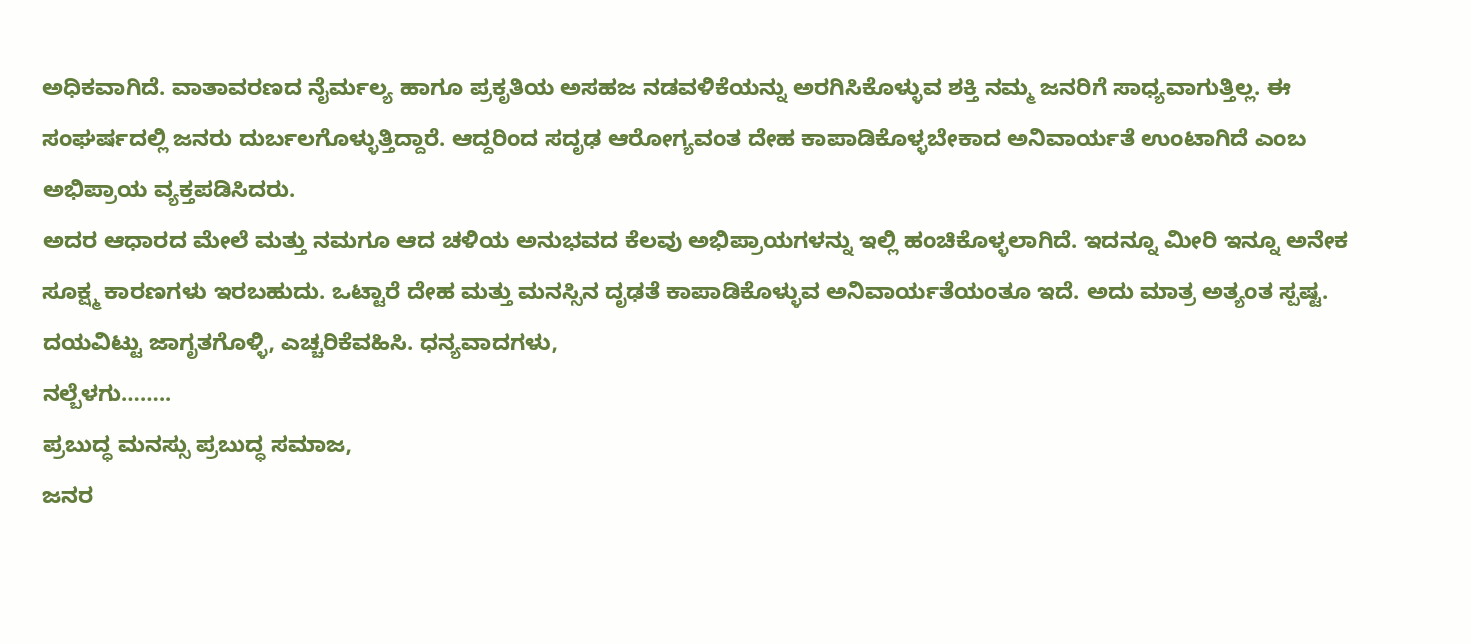ಅಧಿಕವಾಗಿದೆ. ವಾತಾವರಣದ ನೈರ್ಮಲ್ಯ ಹಾಗೂ ಪ್ರಕೃತಿಯ ಅಸಹಜ ನಡವಳಿಕೆಯನ್ನು ಅರಗಿಸಿಕೊಳ್ಳುವ ಶಕ್ತಿ ನಮ್ಮ ಜನರಿಗೆ ಸಾಧ್ಯವಾಗುತ್ತಿಲ್ಲ. ಈ ಸಂಘರ್ಷದಲ್ಲಿ ಜನರು ದುರ್ಬಲಗೊಳ್ಳುತ್ತಿದ್ದಾರೆ. ಆದ್ದರಿಂದ ಸದೃಢ ಆರೋಗ್ಯವಂತ ದೇಹ ಕಾಪಾಡಿಕೊಳ್ಳಬೇಕಾದ ಅನಿವಾರ್ಯತೆ ಉಂಟಾಗಿದೆ ಎಂಬ ಅಭಿಪ್ರಾಯ ವ್ಯಕ್ತಪಡಿಸಿದರು.
ಅದರ ಆಧಾರದ ಮೇಲೆ ಮತ್ತು ನಮಗೂ ಆದ ಚಳಿಯ ಅನುಭವದ ಕೆಲವು ಅಭಿಪ್ರಾಯಗಳನ್ನು ಇಲ್ಲಿ ಹಂಚಿಕೊಳ್ಳಲಾಗಿದೆ. ಇದನ್ನೂ ಮೀರಿ ಇನ್ನೂ ಅನೇಕ ಸೂಕ್ಷ್ಮ ಕಾರಣಗಳು ಇರಬಹುದು. ಒಟ್ಟಾರೆ ದೇಹ ಮತ್ತು ಮನಸ್ಸಿನ ದೃಢತೆ ಕಾಪಾಡಿಕೊಳ್ಳುವ ಅನಿವಾರ್ಯತೆಯಂತೂ ಇದೆ. ಅದು ಮಾತ್ರ ಅತ್ಯಂತ ಸ್ಪಷ್ಟ. ದಯವಿಟ್ಟು ಜಾಗೃತಗೊಳ್ಳಿ, ಎಚ್ಚರಿಕೆವಹಿಸಿ. ಧನ್ಯವಾದಗಳು,
ನಲ್ಬೆಳಗು……..
ಪ್ರಬುದ್ಧ ಮನಸ್ಸು ಪ್ರಬುದ್ಧ ಸಮಾಜ,
ಜನರ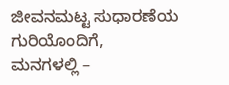ಜೀವನಮಟ್ಟ ಸುಧಾರಣೆಯ ಗುರಿಯೊಂದಿಗೆ,
ಮನಗಳಲ್ಲಿ –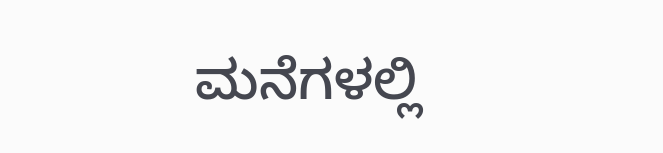ಮನೆಗಳಲ್ಲಿ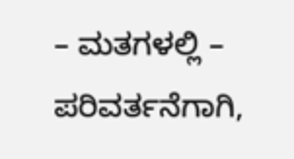– ಮತಗಳಲ್ಲಿ – ಪರಿವರ್ತನೆಗಾಗಿ,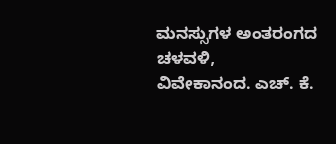ಮನಸ್ಸುಗಳ ಅಂತರಂಗದ ಚಳವಳಿ,
ವಿವೇಕಾನಂದ. ಎಚ್. ಕೆ.